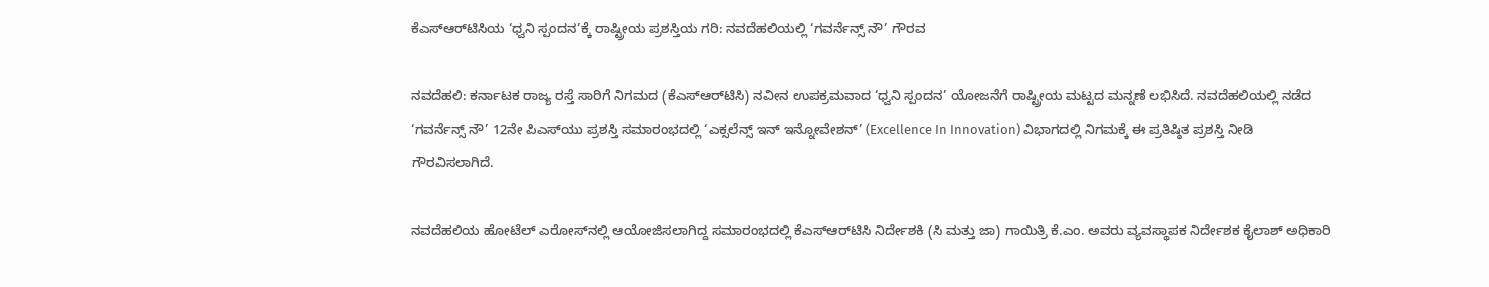ಕೆಎಸ್‌ಆರ್‌ಟಿಸಿಯ ‘ಧ್ವನಿ ಸ್ಪಂದನ’ಕ್ಕೆ ರಾಷ್ಟ್ರೀಯ ಪ್ರಶಸ್ತಿಯ ಗರಿ: ನವದೆಹಲಿಯಲ್ಲಿ ‘ಗವರ್ನೆನ್ಸ್ ನೌ’ ಗೌರವ

ನವದೆಹಲಿ: ಕರ್ನಾಟಕ ರಾಜ್ಯ ರಸ್ತೆ ಸಾರಿಗೆ ನಿಗಮದ (ಕೆಎಸ್‌ಆರ್‌ಟಿಸಿ) ನವೀನ ಉಪಕ್ರಮವಾದ ‘ಧ್ವನಿ ಸ್ಪಂದನ’ ಯೋಜನೆಗೆ ರಾಷ್ಟ್ರೀಯ ಮಟ್ಟದ ಮನ್ನಣೆ ಲಭಿಸಿದೆ. ನವದೆಹಲಿಯಲ್ಲಿ ನಡೆದ ‘ಗವರ್ನೆನ್ಸ್ ನೌ’ 12ನೇ ಪಿಎಸ್‌ಯು ಪ್ರಶಸ್ತಿ ಸಮಾರಂಭದಲ್ಲಿ ‘ಎಕ್ಸಲೆನ್ಸ್ ಇನ್ ಇನ್ನೋವೇಶನ್’ (Excellence In Innovation) ವಿಭಾಗದಲ್ಲಿ ನಿಗಮಕ್ಕೆ ಈ ಪ್ರತಿಷ್ಠಿತ ಪ್ರಶಸ್ತಿ ನೀಡಿ ಗೌರವಿಸಲಾಗಿದೆ.

ನವದೆಹಲಿಯ ಹೋಟೆಲ್ ಎರೋಸ್‌ನಲ್ಲಿ ಆಯೋಜಿಸಲಾಗಿದ್ದ ಸಮಾರಂಭದಲ್ಲಿ ಕೆಎಸ್‌ಆರ್‌ಟಿಸಿ ನಿರ್ದೇಶಕಿ (ಸಿ ಮತ್ತು ಜಾ) ಗಾಯಿತ್ರಿ ಕೆ.ಎಂ. ಅವರು ವ್ಯವಸ್ಥಾಪಕ ನಿರ್ದೇಶಕ ಕೈಲಾಶ್ ಅಧಿಕಾರಿ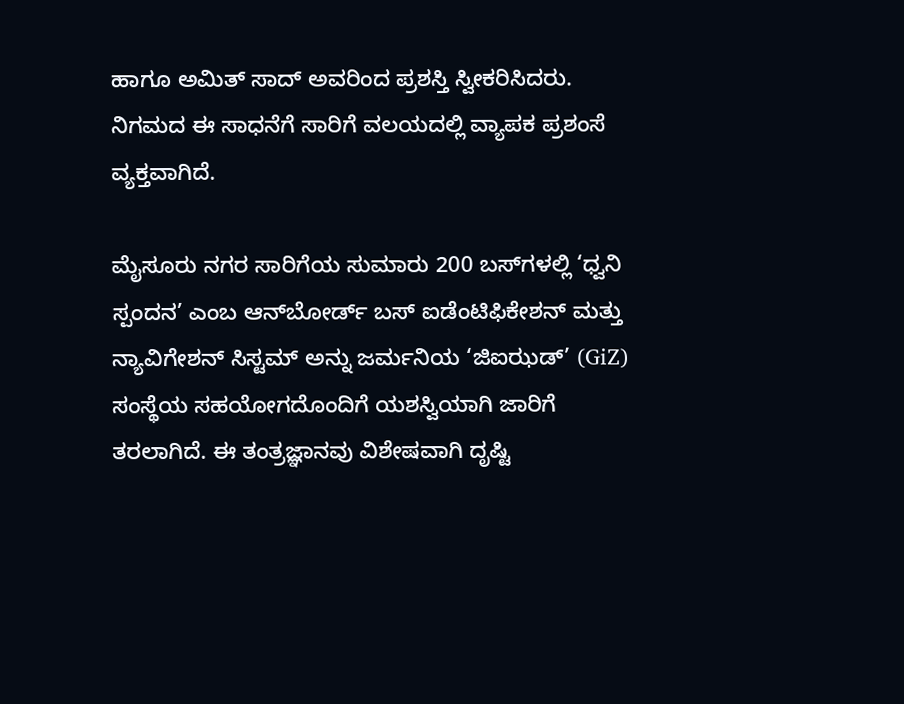ಹಾಗೂ ಅಮಿತ್ ಸಾದ್ ಅವರಿಂದ ಪ್ರಶಸ್ತಿ ಸ್ವೀಕರಿಸಿದರು. ನಿಗಮದ ಈ ಸಾಧನೆಗೆ ಸಾರಿಗೆ ವಲಯದಲ್ಲಿ ವ್ಯಾಪಕ ಪ್ರಶಂಸೆ ವ್ಯಕ್ತವಾಗಿದೆ.

ಮೈಸೂರು ನಗರ ಸಾರಿಗೆಯ ಸುಮಾರು 200 ಬಸ್‌ಗಳಲ್ಲಿ ‘ಧ್ವನಿ ಸ್ಪಂದನ’ ಎಂಬ ಆನ್‌ಬೋರ್ಡ್ ಬಸ್ ಐಡೆಂಟಿಫಿಕೇಶನ್ ಮತ್ತು ನ್ಯಾವಿಗೇಶನ್ ಸಿಸ್ಟಮ್ ಅನ್ನು ಜರ್ಮನಿಯ ‘ಜಿಐಝಡ್’ (GiZ) ಸಂಸ್ಥೆಯ ಸಹಯೋಗದೊಂದಿಗೆ ಯಶಸ್ವಿಯಾಗಿ ಜಾರಿಗೆ ತರಲಾಗಿದೆ. ಈ ತಂತ್ರಜ್ಞಾನವು ವಿಶೇಷವಾಗಿ ದೃಷ್ಟಿ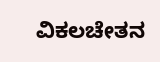ವಿಕಲಚೇತನ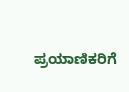ಪ್ರಯಾಣಿಕರಿಗೆ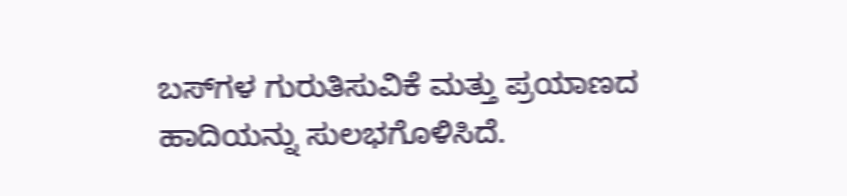ಬಸ್‌ಗಳ ಗುರುತಿಸುವಿಕೆ ಮತ್ತು ಪ್ರಯಾಣದ ಹಾದಿಯನ್ನು ಸುಲಭಗೊಳಿಸಿದೆ.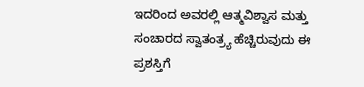ಇದರಿಂದ ಅವರಲ್ಲಿ ಆತ್ಮವಿಶ್ವಾಸ ಮತ್ತು ಸಂಚಾರದ ಸ್ವಾತಂತ್ರ್ಯ ಹೆಚ್ಚಿರುವುದು ಈ ಪ್ರಶಸ್ತಿಗೆ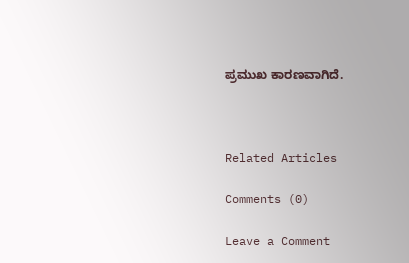ಪ್ರಮುಖ ಕಾರಣವಾಗಿದೆ.



Related Articles

Comments (0)

Leave a Comment